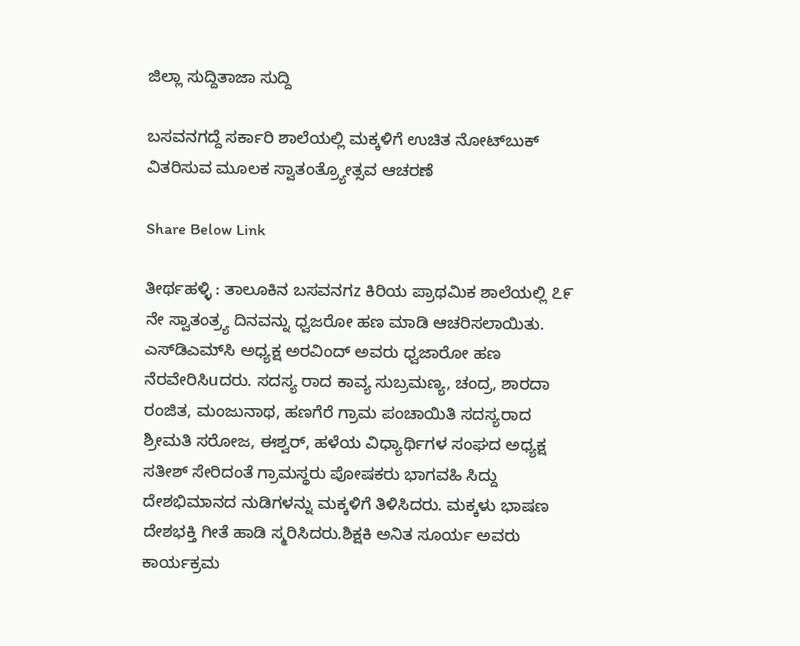ಜಿಲ್ಲಾ ಸುದ್ದಿತಾಜಾ ಸುದ್ದಿ

ಬಸವನಗದ್ದೆ ಸರ್ಕಾರಿ ಶಾಲೆಯಲ್ಲಿ ಮಕ್ಕಳಿಗೆ ಉಚಿತ ನೋಟ್‌ಬುಕ್ ವಿತರಿಸುವ ಮೂಲಕ ಸ್ವಾತಂತ್ರ್ಯೋತ್ಸವ ಆಚರಣೆ

Share Below Link

ತೀರ್ಥಹಳ್ಳಿ : ತಾಲೂಕಿನ ಬಸವನಗz ಕಿರಿಯ ಪ್ರಾಥಮಿಕ ಶಾಲೆಯಲ್ಲಿ ೭೯ ನೇ ಸ್ವಾತಂತ್ರ್ಯ ದಿನವನ್ನು ಧ್ವಜರೋ ಹಣ ಮಾಡಿ ಆಚರಿಸಲಾಯಿತು.
ಎಸ್‌ಡಿಎಮ್‌ಸಿ ಅಧ್ಯಕ್ಷ ಅರವಿಂದ್ ಅವರು ಧ್ವಜಾರೋ ಹಣ ನೆರವೇರಿಸಿuದರು. ಸದಸ್ಯ ರಾದ ಕಾವ್ಯ ಸುಬ್ರಮಣ್ಯ, ಚಂದ್ರ, ಶಾರದಾ ರಂಜಿತ, ಮಂಜುನಾಥ, ಹಣಗೆರೆ ಗ್ರಾಮ ಪಂಚಾಯಿತಿ ಸದಸ್ಯರಾದ ಶ್ರೀಮತಿ ಸರೋಜ, ಈಶ್ವರ್, ಹಳೆಯ ವಿಧ್ಯಾರ್ಥಿಗಳ ಸಂಘದ ಅಧ್ಯಕ್ಷ ಸತೀಶ್ ಸೇರಿದಂತೆ ಗ್ರಾಮಸ್ಥರು ಪೋಷಕರು ಭಾಗವಹಿ ಸಿದ್ದು ದೇಶಭಿಮಾನದ ನುಡಿಗಳನ್ನು ಮಕ್ಕಳಿಗೆ ತಿಳಿಸಿದರು. ಮಕ್ಕಳು ಭಾಷಣ ದೇಶಭಕ್ತಿ ಗೀತೆ ಹಾಡಿ ಸ್ಮರಿಸಿದರು.ಶಿಕ್ಷಕಿ ಅನಿತ ಸೂರ್ಯ ಅವರು ಕಾರ್ಯಕ್ರಮ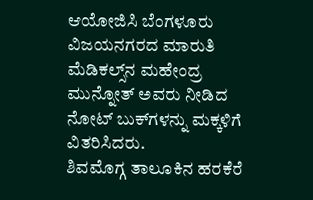ಆಯೋಜಿಸಿ ಬೆಂಗಳೂರು ವಿಜಯನಗರದ ಮಾರುತಿ ಮೆಡಿಕಲ್ಸ್‌ನ ಮಹೇಂದ್ರ ಮುನ್ನೋತ್ ಅವರು ನೀಡಿದ ನೋಟ್ ಬುಕ್‌ಗಳನ್ನು ಮಕ್ಕಳಿಗೆ ವಿತರಿಸಿದರು.
ಶಿವಮೊಗ್ಗ ತಾಲೂಕಿನ ಹರಕೆರೆ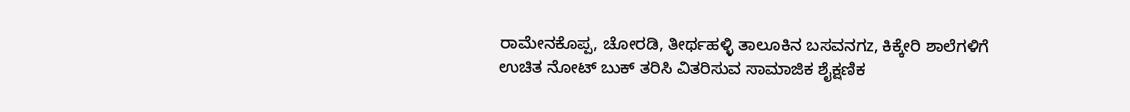ರಾಮೇನಕೊಪ್ಪ, ಚೋರಡಿ, ತೀರ್ಥಹಳ್ಳಿ ತಾಲೂಕಿನ ಬಸವನಗz, ಕಿಕ್ಕೇರಿ ಶಾಲೆಗಳಿಗೆ ಉಚಿತ ನೋಟ್ ಬುಕ್ ತರಿಸಿ ವಿತರಿಸುವ ಸಾಮಾಜಿಕ ಶೈಕ್ಷಣಿಕ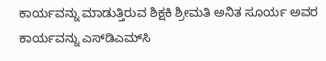ಕಾರ್ಯವನ್ನು ಮಾಡುತ್ತಿರುವ ಶಿಕ್ಷಕಿ ಶ್ರೀಮತಿ ಅನಿತ ಸೂರ್ಯ ಅವರ ಕಾರ್ಯವನ್ನು ಎಸ್‌ಡಿಎಮ್‌ಸಿ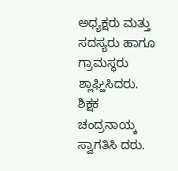ಅಧ್ಯಕ್ಷರು ಮತ್ತು ಸದಸ್ಯರು ಹಾಗೂ ಗ್ರಾಮಸ್ಥರು ಶ್ಲಾಘ್ಹಿಸಿದರು.
ಶಿಕ್ಷಕ ಚಂದ್ರನಾಯ್ಕ ಸ್ವಾಗತಿಸಿ ದರು.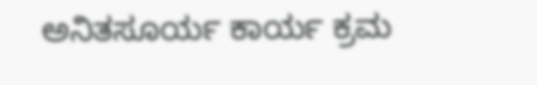ಅನಿತಸೂರ್ಯ ಕಾರ್ಯ ಕ್ರಮ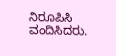ನಿರೂಪಿಸಿ ವಂದಿಸಿದರು.